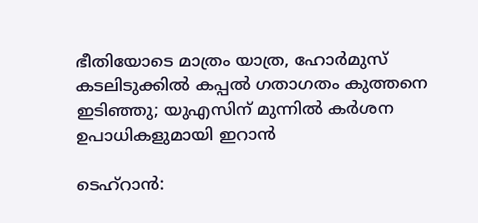ഭീതിയോടെ മാത്രം യാത്ര, ഹോർമുസ് കടലിടുക്കിൽ കപ്പൽ ഗതാഗതം കുത്തനെ ഇടിഞ്ഞു; യുഎസിന് മുന്നിൽ കർശന ഉപാധികളുമായി ഇറാൻ

ടെഹ്റാൻ: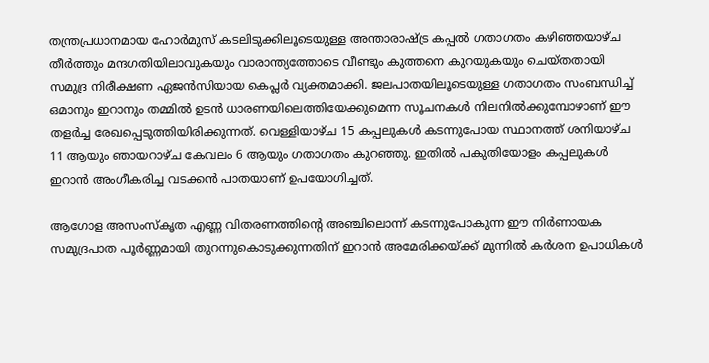തന്ത്രപ്രധാനമായ ഹോർമുസ് കടലിടുക്കിലൂടെയുള്ള അന്താരാഷ്ട്ര കപ്പൽ ഗതാഗതം കഴിഞ്ഞയാഴ്ച തീർത്തും മന്ദഗതിയിലാവുകയും വാരാന്ത്യത്തോടെ വീണ്ടും കുത്തനെ കുറയുകയും ചെയ്തതായി സമുദ്ര നിരീക്ഷണ ഏജൻസിയായ കെപ്ലർ വ്യക്തമാക്കി. ജലപാതയിലൂടെയുള്ള ഗതാഗതം സംബന്ധിച്ച് ഒമാനും ഇറാനും തമ്മിൽ ഉടൻ ധാരണയിലെത്തിയേക്കുമെന്ന സൂചനകൾ നിലനിൽക്കുമ്പോഴാണ് ഈ തളർച്ച രേഖപ്പെടുത്തിയിരിക്കുന്നത്. വെള്ളിയാഴ്ച 15 കപ്പലുകൾ കടന്നുപോയ സ്ഥാനത്ത് ശനിയാഴ്ച 11 ആയും ഞായറാഴ്ച കേവലം 6 ആയും ഗതാഗതം കുറഞ്ഞു. ഇതിൽ പകുതിയോളം കപ്പലുകൾ ഇറാൻ അംഗീകരിച്ച വടക്കൻ പാതയാണ് ഉപയോഗിച്ചത്.

ആഗോള അസംസ്കൃത എണ്ണ വിതരണത്തിന്റെ അഞ്ചിലൊന്ന് കടന്നുപോകുന്ന ഈ നിർണായക സമുദ്രപാത പൂർണ്ണമായി തുറന്നുകൊടുക്കുന്നതിന് ഇറാൻ അമേരിക്കയ്ക്ക് മുന്നിൽ കർശന ഉപാധികൾ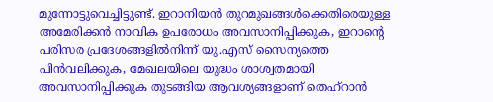മുന്നോട്ടുവെച്ചിട്ടുണ്ട്. ഇറാനിയൻ തുറമുഖങ്ങൾക്കെതിരെയുള്ള അമേരിക്കൻ നാവിക ഉപരോധം അവസാനിപ്പിക്കുക, ഇറാന്റെ പരിസര പ്രദേശങ്ങളിൽനിന്ന് യു.എസ് സൈന്യത്തെ പിൻവലിക്കുക, മേഖലയിലെ യുദ്ധം ശാശ്വതമായി അവസാനിപ്പിക്കുക തുടങ്ങിയ ആവശ്യങ്ങളാണ് തെഹ്‌റാൻ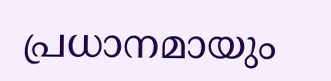പ്രധാനമായും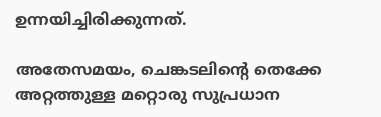ഉന്നയിച്ചിരിക്കുന്നത്.

അതേസമയം, ചെങ്കടലിന്‍റെ തെക്കേ അറ്റത്തുള്ള മറ്റൊരു സുപ്രധാന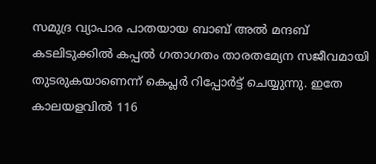സമുദ്ര വ്യാപാര പാതയായ ബാബ് അൽ മന്ദബ് കടലിടുക്കിൽ കപ്പൽ ഗതാഗതം താരതമ്യേന സജീവമായി തുടരുകയാണെന്ന് കെപ്ലർ റിപ്പോർട്ട് ചെയ്യുന്നു. ഇതേ കാലയളവിൽ 116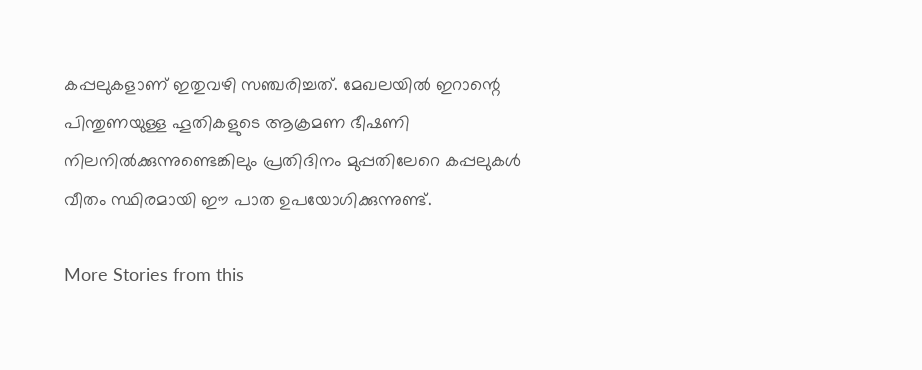കപ്പലുകളാണ് ഇതുവഴി സഞ്ചരിച്ചത്. മേഖലയിൽ ഇറാന്റെ പിന്തുണയുള്ള ഹൂതികളുടെ ആക്രമണ ഭീഷണി നിലനിൽക്കുന്നുണ്ടെങ്കിലും പ്രതിദിനം മുപ്പതിലേറെ കപ്പലുകൾ വീതം സ്ഥിരമായി ഈ പാത ഉപയോഗിക്കുന്നുണ്ട്.

More Stories from this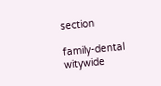section

family-dental
witywide